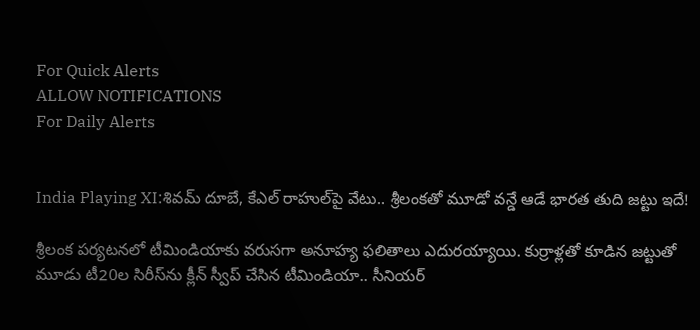For Quick Alerts
ALLOW NOTIFICATIONS
For Daily Alerts


India Playing XI:శివమ్ దూబే, కేఎల్ రాహుల్‌పై వేటు.. శ్రీలంకతో మూడో వన్డే ఆడే భారత తుది జట్టు ఇదే!

శ్రీలంక పర్యటనలో టీమిండియాకు వరుసగా అనూహ్య ఫలితాలు ఎదురయ్యాయి. కుర్రాళ్లతో కూడిన జట్టుతో మూడు టీ20ల సిరీస్‌ను క్లీన్ స్వీప్ చేసిన టీమిండియా.. సీనియర్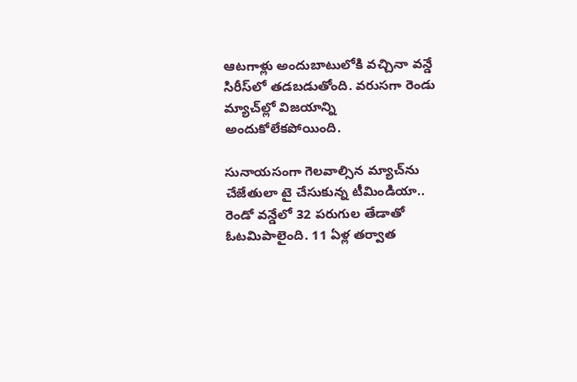ఆటగాళ్లు అందుబాటులోకి వచ్చినా వన్డే సిరీస్‌లో తడబడుతోంది. వరుసగా రెండు మ్యాచ్‌ల్లో విజయాన్ని అందుకోలేకపోయింది.

సునాయసంగా గెలవాల్సిన మ్యాచ్‌ను చేజేతులా టై చేసుకున్న టీమిండియా.. రెండో వన్డేలో 32 పరుగుల తేడాతో ఓటమిపాలైంది. 11 ఏళ్ల తర్వాత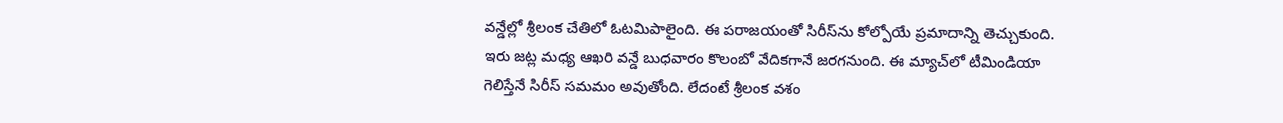వన్డేల్లో శ్రీలంక చేతిలో ఓటమిపాలైంది. ఈ పరాజయంతో సిరీస్‌‌ను కోల్పోయే ప్రమాదాన్ని తెచ్చుకుంది. ఇరు జట్ల మధ్య ఆఖరి వన్డే బుధవారం కొలంబో వేదికగానే జరగనుంది. ఈ మ్యాచ్‌లో టీమిండియా గెలిస్తేనే సిరీస్ సమమం అవుతోంది. లేదంటే శ్రీలంక వశం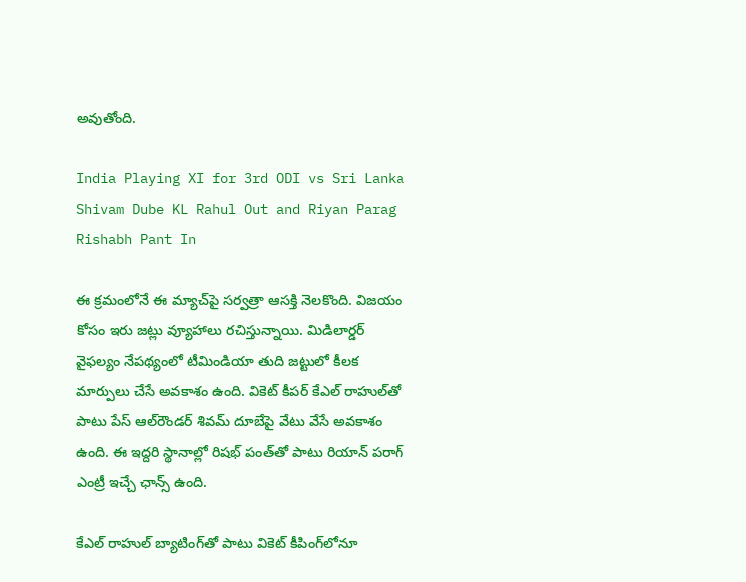అవుతోంది.

India Playing XI for 3rd ODI vs Sri Lanka Shivam Dube KL Rahul Out and Riyan Parag Rishabh Pant In

ఈ క్రమంలోనే ఈ మ్యాచ్‌పై సర్వత్రా ఆసక్తి నెలకొంది. విజయం కోసం ఇరు జట్లు వ్యూహాలు రచిస్తున్నాయి. మిడిలార్డర్ వైఫల్యం నేపథ్యంలో టీమిండియా తుది జట్టులో కీలక మార్పులు చేసే అవకాశం ఉంది. వికెట్ కీపర్ కేఎల్ రాహుల్‌తో పాటు పేస్ ఆల్‌రౌండర్ శివమ్ దూబేపై వేటు వేసే అవకాశం ఉంది. ఈ ఇద్దరి స్థానాల్లో రిషభ్ పంత్‌తో పాటు రియాన్ పరాగ్ ఎంట్రీ ఇచ్చే ఛాన్స్ ఉంది.

కేఎల్ రాహుల్ బ్యాటింగ్‌తో పాటు వికెట్ కీపింగ్‌లోనూ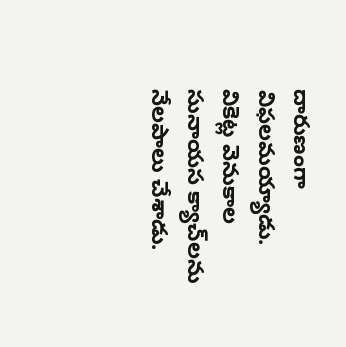దారుణంగా విఫలమయ్యాడు. వికెట్ల వెనుకాల సునాయస క్యాచ్‌లను నేలపాలు చేశాడు.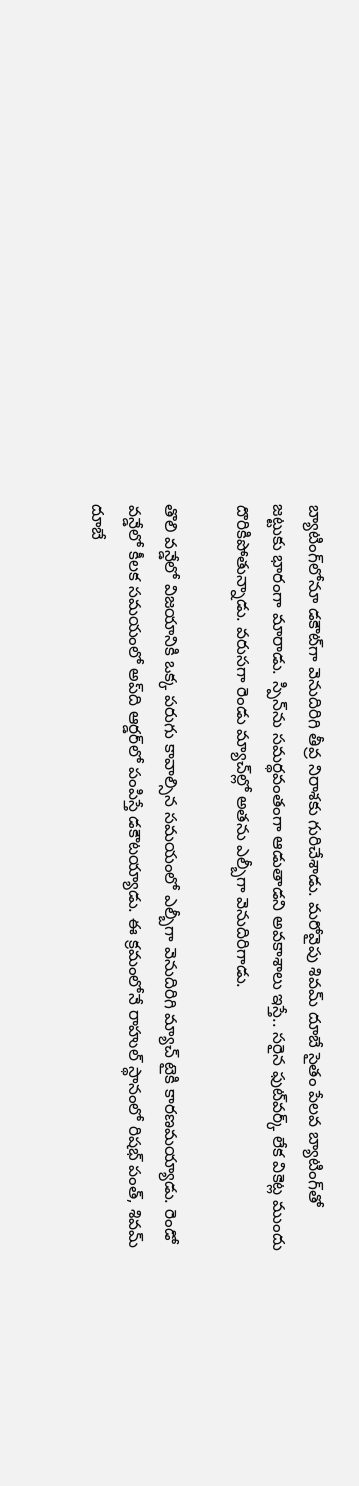బ్యాటింగ్‌లోనూ డకౌట్‌గా వెనుదిరిగి తీవ్ర నిరాశకు గురిచేశాడు. మరోవైపు శివమ్ దూబే సైతం పేలవ బ్యాటింగ్‌తో జట్టుకు భారంగా మారాడు. స్పిన్‌ను సమర్థవంతంగా ఆడుతాడని అవకాశాలు ఇస్తే.. సరైన ఫుట్‌వర్క్ లేక వికెట్ల ముందు దొరికిపోతున్నాడు. వరుసగా రెండు మ్యాచ్‌ల్లో అతను ఎల్బీగా వెనుదిరిగాడు.

తొలి వన్డేలో విజయానికి ఒక్క పరుగు కావాల్సిన సమయంలో ఎల్బీగా వెనుదిరిగి మ్యాచ్ టైకి కారణమయ్యాడు. రెండో వన్డేలో కీలక సమయంలో అప్‌ది ఆర్డర్‌లో పంపిస్తే డకౌటయ్యాడు. ఈ క్రమంలోనే రాహుల్ స్థానంలో రిషభ్ పంత్, శివమ్ దూబే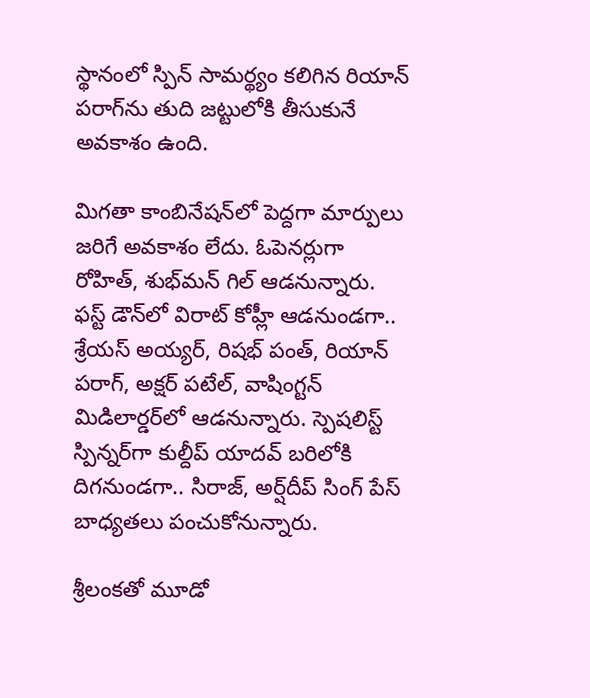స్థానంలో స్పిన్ సామర్థ్యం కలిగిన రియాన్ పరాగ్‌ను తుది జట్టులోకి తీసుకునే అవకాశం ఉంది.

మిగతా కాంబినేషన్‌లో పెద్దగా మార్పులు జరిగే అవకాశం లేదు. ఓపెనర్లుగా రోహిత్, శుభ్‌మన్ గిల్ ఆడనున్నారు. ఫస్ట్ డౌన్‌లో విరాట్ కోహ్లీ ఆడనుండగా.. శ్రేయస్ అయ్యర్, రిషభ్ పంత్, రియాన్ పరాగ్‌‌, అక్షర్ పటేల్, వాషింగ్టన్ మిడిలార్డర్‌లో ఆడనున్నారు. స్పెషలిస్ట్ స్పిన్నర్‌గా కుల్దీప్ యాదవ్ బరిలోకి దిగనుండగా.. సిరాజ్, అర్ష్‌దీప్ సింగ్ పేస్ బాధ్యతలు పంచుకోనున్నారు.

శ్రీలంకతో మూడో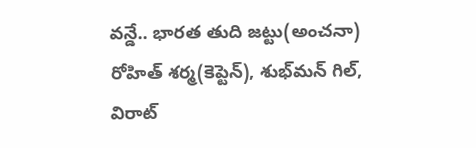వన్డే.. భారత తుది జట్టు(అంచనా)
రోహిత్ శర్మ(కెప్టెన్), శుభ్‌మన్ గిల్, విరాట్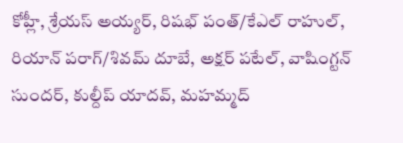కోహ్లీ, శ్రేయస్ అయ్యర్, రిషభ్ పంత్/కేఎల్ రాహుల్, రియాన్ పరాగ్/శివమ్ దూబే, అక్షర్ పటేల్, వాషింగ్టన్ సుందర్, కుల్దీప్ యాదవ్, మహమ్మద్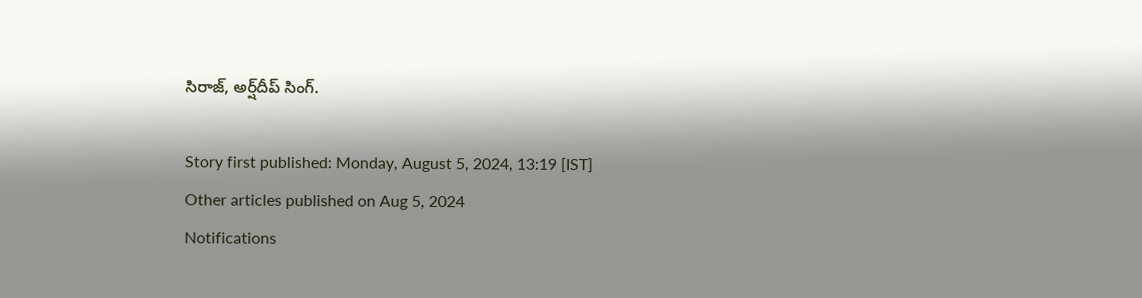సిరాజ్, అర్ష్‌దీప్ సింగ్.

Story first published: Monday, August 5, 2024, 13:19 [IST]
Other articles published on Aug 5, 2024
Notifications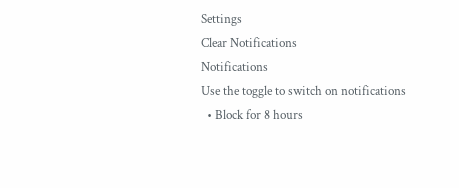Settings
Clear Notifications
Notifications
Use the toggle to switch on notifications
  • Block for 8 hours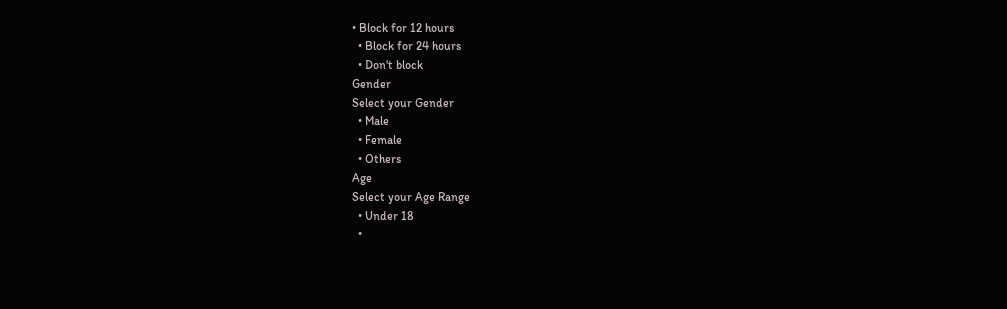• Block for 12 hours
  • Block for 24 hours
  • Don't block
Gender
Select your Gender
  • Male
  • Female
  • Others
Age
Select your Age Range
  • Under 18
  •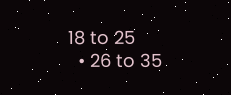18 to 25
  • 26 to 35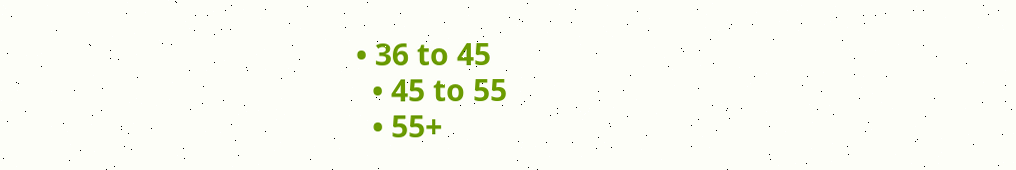• 36 to 45
  • 45 to 55
  • 55+